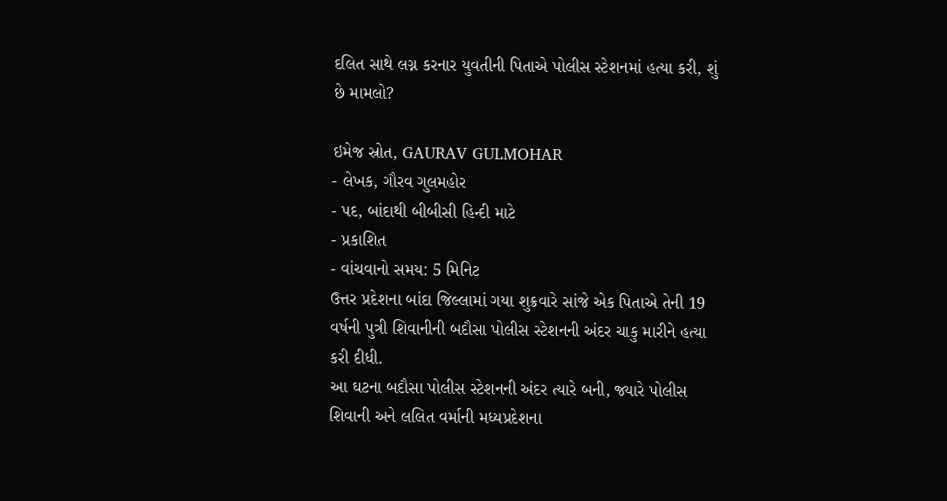દલિત સાથે લગ્ન કરનાર યુવતીની પિતાએ પોલીસ સ્ટેશનમાં હત્યા કરી, શું છે મામલો?

ઇમેજ સ્રોત, GAURAV GULMOHAR
- લેખક, ગૌરવ ગુલમહોર
- પદ, બાંદાથી બીબીસી હિન્દી માટે
- પ્રકાશિત
- વાંચવાનો સમય: 5 મિનિટ
ઉત્તર પ્રદેશના બાંદા જિલ્લામાં ગયા શુક્રવારે સાંજે એક પિતાએ તેની 19 વર્ષની પુત્રી શિવાનીની બદૌસા પોલીસ સ્ટેશનની અંદર ચાકુ મારીને હત્યા કરી દીધી.
આ ઘટના બદૌસા પોલીસ સ્ટેશનની અંદર ત્યારે બની, જ્યારે પોલીસ શિવાની અને લલિત વર્માની મધ્યપ્રદેશના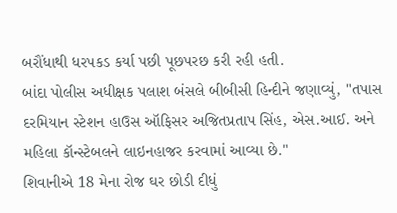બરૌંધાથી ધરપકડ કર્યા પછી પૂછપરછ કરી રહી હતી.
બાંદા પોલીસ અધીક્ષક પલાશ બંસલે બીબીસી હિન્દીને જણાવ્યું, "તપાસ દરમિયાન સ્ટેશન હાઉસ ઑફિસર અજિતપ્રતાપ સિંહ, એસ.આઈ. અને મહિલા કૉન્સ્ટેબલને લાઇનહાજર કરવામાં આવ્યા છે."
શિવાનીએ 18 મેના રોજ ઘર છોડી દીધું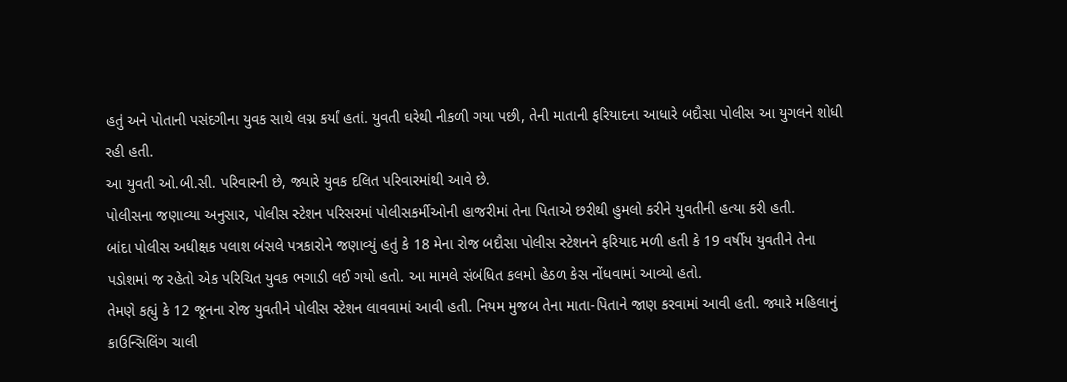હતું અને પોતાની પસંદગીના યુવક સાથે લગ્ન કર્યાં હતાં. યુવતી ઘરેથી નીકળી ગયા પછી, તેની માતાની ફરિયાદના આધારે બદૌસા પોલીસ આ યુગલને શોધી રહી હતી.
આ યુવતી ઓ.બી.સી. પરિવારની છે, જ્યારે યુવક દલિત પરિવારમાંથી આવે છે.
પોલીસના જણાવ્યા અનુસાર, પોલીસ સ્ટેશન પરિસરમાં પોલીસકર્મીઓની હાજરીમાં તેના પિતાએ છરીથી હુમલો કરીને યુવતીની હત્યા કરી હતી.
બાંદા પોલીસ અધીક્ષક પલાશ બંસલે પત્રકારોને જણાવ્યું હતું કે 18 મેના રોજ બદૌસા પોલીસ સ્ટેશનને ફરિયાદ મળી હતી કે 19 વર્ષીય યુવતીને તેના પડોશમાં જ રહેતો એક પરિચિત યુવક ભગાડી લઈ ગયો હતો. આ મામલે સંબંધિત કલમો હેઠળ કેસ નોંધવામાં આવ્યો હતો.
તેમણે કહ્યું કે 12 જૂનના રોજ યુવતીને પોલીસ સ્ટેશન લાવવામાં આવી હતી. નિયમ મુજબ તેના માતા-પિતાને જાણ કરવામાં આવી હતી. જ્યારે મહિલાનું કાઉન્સિલિંગ ચાલી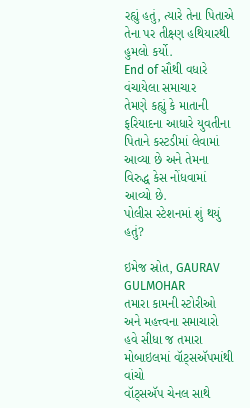રહ્યું હતું, ત્યારે તેના પિતાએ તેના પર તીક્ષ્ણ હથિયારથી હુમલો કર્યો.
End of સૌથી વધારે વંચાયેલા સમાચાર
તેમણે કહ્યું કે માતાની ફરિયાદના આધારે યુવતીના પિતાને કસ્ટડીમાં લેવામાં આવ્યા છે અને તેમના વિરુદ્ધ કેસ નોંધવામાં આવ્યો છે.
પોલીસ સ્ટેશનમાં શું થયું હતું?

ઇમેજ સ્રોત, GAURAV GULMOHAR
તમારા કામની સ્ટોરીઓ અને મહત્ત્વના સમાચારો હવે સીધા જ તમારા મોબાઇલમાં વૉટ્સઍપમાંથી વાંચો
વૉટ્સઍપ ચેનલ સાથે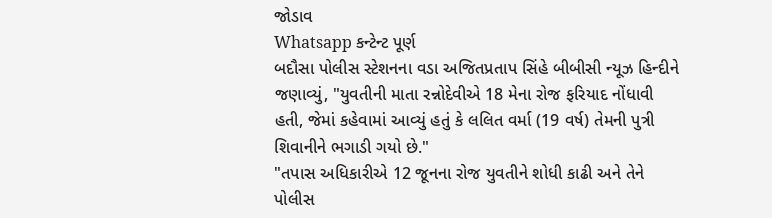જોડાવ
Whatsapp કન્ટેન્ટ પૂર્ણ
બદૌસા પોલીસ સ્ટેશનના વડા અજિતપ્રતાપ સિંહે બીબીસી ન્યૂઝ હિન્દીને જણાવ્યું, "યુવતીની માતા રન્નોદેવીએ 18 મેના રોજ ફરિયાદ નોંધાવી હતી, જેમાં કહેવામાં આવ્યું હતું કે લલિત વર્મા (19 વર્ષ) તેમની પુત્રી શિવાનીને ભગાડી ગયો છે."
"તપાસ અધિકારીએ 12 જૂનના રોજ યુવતીને શોધી કાઢી અને તેને પોલીસ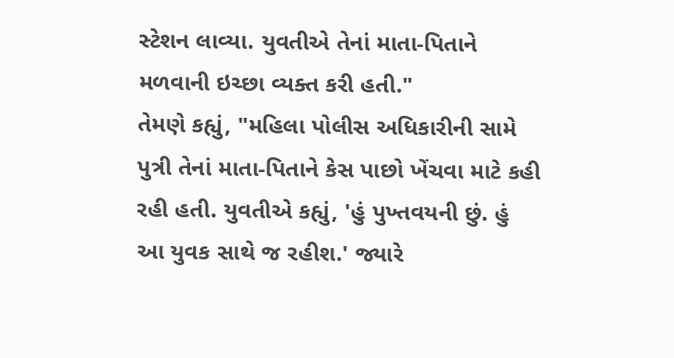સ્ટેશન લાવ્યા. યુવતીએ તેનાં માતા-પિતાને મળવાની ઇચ્છા વ્યક્ત કરી હતી."
તેમણે કહ્યું, "મહિલા પોલીસ અધિકારીની સામે પુત્રી તેનાં માતા-પિતાને કેસ પાછો ખેંચવા માટે કહી રહી હતી. યુવતીએ કહ્યું, 'હું પુખ્તવયની છું. હું આ યુવક સાથે જ રહીશ.' જ્યારે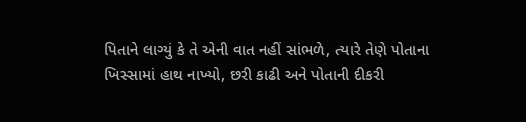પિતાને લાગ્યું કે તે એની વાત નહીં સાંભળે, ત્યારે તેણે પોતાના ખિસ્સામાં હાથ નાખ્યો, છરી કાઢી અને પોતાની દીકરી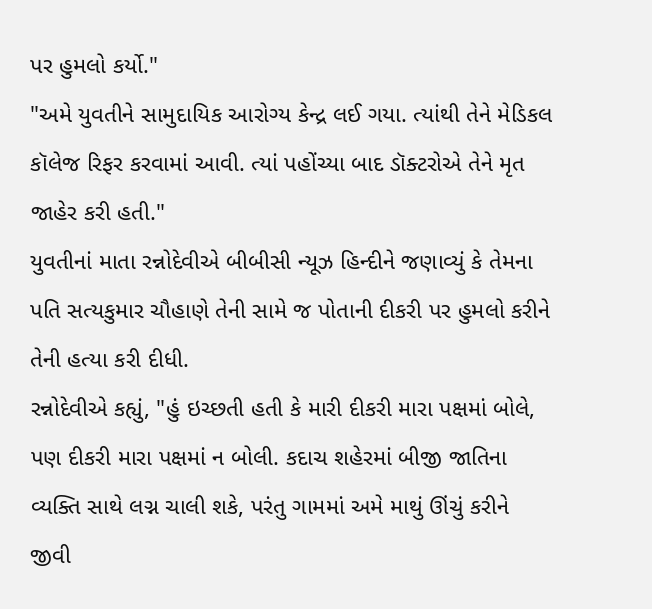પર હુમલો કર્યો."
"અમે યુવતીને સામુદાયિક આરોગ્ય કેન્દ્ર લઈ ગયા. ત્યાંથી તેને મેડિકલ કૉલેજ રિફર કરવામાં આવી. ત્યાં પહોંચ્યા બાદ ડૉક્ટરોએ તેને મૃત જાહેર કરી હતી."
યુવતીનાં માતા રન્નોદેવીએ બીબીસી ન્યૂઝ હિન્દીને જણાવ્યું કે તેમના પતિ સત્યકુમાર ચૌહાણે તેની સામે જ પોતાની દીકરી પર હુમલો કરીને તેની હત્યા કરી દીધી.
રન્નોદેવીએ કહ્યું, "હું ઇચ્છતી હતી કે મારી દીકરી મારા પક્ષમાં બોલે, પણ દીકરી મારા પક્ષમાં ન બોલી. કદાચ શહેરમાં બીજી જાતિના વ્યક્તિ સાથે લગ્ન ચાલી શકે, પરંતુ ગામમાં અમે માથું ઊંચું કરીને જીવી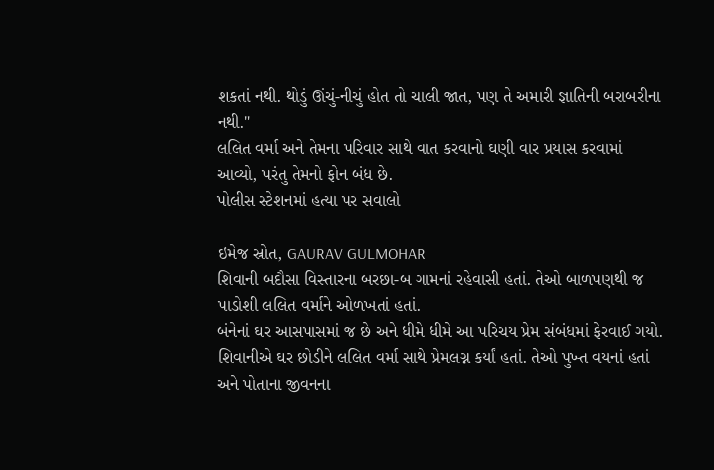શકતાં નથી. થોડું ઊંચું-નીચું હોત તો ચાલી જાત, પણ તે અમારી જ્ઞાતિની બરાબરીના નથી."
લલિત વર્મા અને તેમના પરિવાર સાથે વાત કરવાનો ઘણી વાર પ્રયાસ કરવામાં આવ્યો, પરંતુ તેમનો ફોન બંધ છે.
પોલીસ સ્ટેશનમાં હત્યા પર સવાલો

ઇમેજ સ્રોત, GAURAV GULMOHAR
શિવાની બદૌસા વિસ્તારના બરછા-બ ગામનાં રહેવાસી હતાં. તેઓ બાળપણથી જ પાડોશી લલિત વર્માને ઓળખતાં હતાં.
બંનેનાં ઘર આસપાસમાં જ છે અને ધીમે ધીમે આ પરિચય પ્રેમ સંબંધમાં ફેરવાઈ ગયો.
શિવાનીએ ઘર છોડીને લલિત વર્મા સાથે પ્રેમલગ્ન કર્યાં હતાં. તેઓ પુખ્ત વયનાં હતાં અને પોતાના જીવનના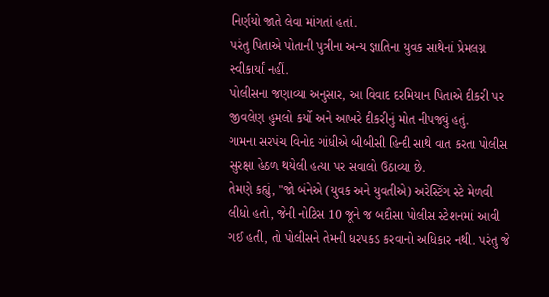નિર્ણયો જાતે લેવા માંગતાં હતાં.
પરંતુ પિતાએ પોતાની પુત્રીના અન્ય જ્ઞાતિના યુવક સાથેનાં પ્રેમલગ્ન સ્વીકાર્યાં નહીં.
પોલીસના જણાવ્યા અનુસાર, આ વિવાદ દરમિયાન પિતાએ દીકરી પર જીવલેણ હુમલો કર્યો અને આખરે દીકરીનું મોત નીપજ્યું હતું.
ગામના સરપંચ વિનોદ ગાંધીએ બીબીસી હિન્દી સાથે વાત કરતા પોલીસ સુરક્ષા હેઠળ થયેલી હત્યા પર સવાલો ઉઠાવ્યા છે.
તેમણે કહ્યું, "જો બંનેએ (યુવક અને યુવતીએ) અરેસ્ટિંગ સ્ટે મેળવી લીધો હતો, જેની નોટિસ 10 જૂને જ બદૌસા પોલીસ સ્ટેશનમાં આવી ગઈ હતી, તો પોલીસને તેમની ધરપકડ કરવાનો અધિકાર નથી. પરંતુ જે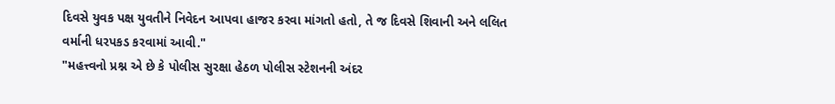દિવસે યુવક પક્ષ યુવતીને નિવેદન આપવા હાજર કરવા માંગતો હતો, તે જ દિવસે શિવાની અને લલિત વર્માની ધરપકડ કરવામાં આવી."
"મહત્ત્વનો પ્રશ્ન એ છે કે પોલીસ સુરક્ષા હેઠળ પોલીસ સ્ટેશનની અંદર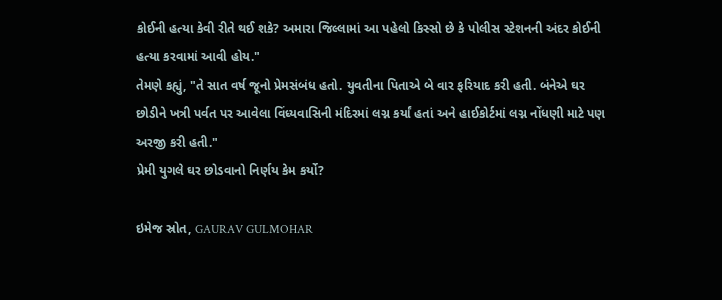કોઈની હત્યા કેવી રીતે થઈ શકે? અમારા જિલ્લામાં આ પહેલો કિસ્સો છે કે પોલીસ સ્ટેશનની અંદર કોઈની હત્યા કરવામાં આવી હોય."
તેમણે કહ્યું, "તે સાત વર્ષ જૂનો પ્રેમસંબંધ હતો. યુવતીના પિતાએ બે વાર ફરિયાદ કરી હતી. બંનેએ ઘર છોડીને ખત્રી પર્વત પર આવેલા વિંધ્યવાસિની મંદિરમાં લગ્ન કર્યાં હતાં અને હાઈકોર્ટમાં લગ્ન નોંધણી માટે પણ અરજી કરી હતી."
પ્રેમી યુગલે ઘર છોડવાનો નિર્ણય કેમ કર્યો?

ઇમેજ સ્રોત, GAURAV GULMOHAR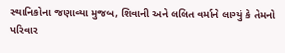સ્થાનિકોના જણાવ્યા મુજબ, શિવાની અને લલિત વર્માને લાગ્યું કે તેમનો પરિવાર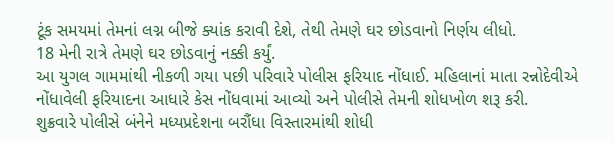ટૂંક સમયમાં તેમનાં લગ્ન બીજે ક્યાંક કરાવી દેશે, તેથી તેમણે ઘર છોડવાનો નિર્ણય લીધો.
18 મેની રાત્રે તેમણે ઘર છોડવાનું નક્કી કર્યું.
આ યુગલ ગામમાંથી નીકળી ગયા પછી પરિવારે પોલીસ ફરિયાદ નોંધાઈ. મહિલાનાં માતા રન્નોદેવીએ નોંધાવેલી ફરિયાદના આધારે કેસ નોંધવામાં આવ્યો અને પોલીસે તેમની શોધખોળ શરૂ કરી.
શુક્રવારે પોલીસે બંનેને મધ્યપ્રદેશના બરૌંધા વિસ્તારમાંથી શોધી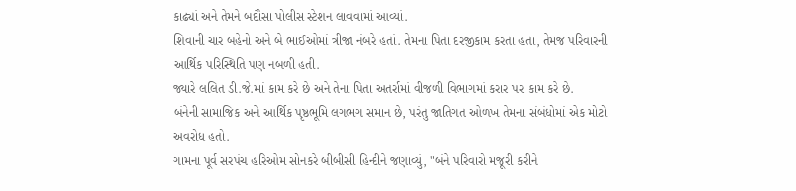કાઢ્યાં અને તેમને બદૌસા પોલીસ સ્ટેશન લાવવામાં આવ્યાં.
શિવાની ચાર બહેનો અને બે ભાઈઓમાં ત્રીજા નંબરે હતાં. તેમના પિતા દરજીકામ કરતા હતા, તેમજ પરિવારની આર્થિક પરિસ્થિતિ પણ નબળી હતી.
જ્યારે લલિત ડી.જે.માં કામ કરે છે અને તેના પિતા અતર્રામાં વીજળી વિભાગમાં કરાર પર કામ કરે છે.
બંનેની સામાજિક અને આર્થિક પૃષ્ઠભૂમિ લગભગ સમાન છે, પરંતુ જાતિગત ઓળખ તેમના સંબંધોમાં એક મોટો અવરોધ હતો.
ગામના પૂર્વ સરપંચ હરિઓમ સોનકરે બીબીસી હિન્દીને જણાવ્યું, "બંને પરિવારો મજૂરી કરીને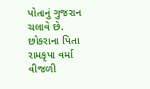પોતાનું ગુજરાન ચલાવે છે. છોકરાના પિતા રામકૃપા વર્મા વીજળી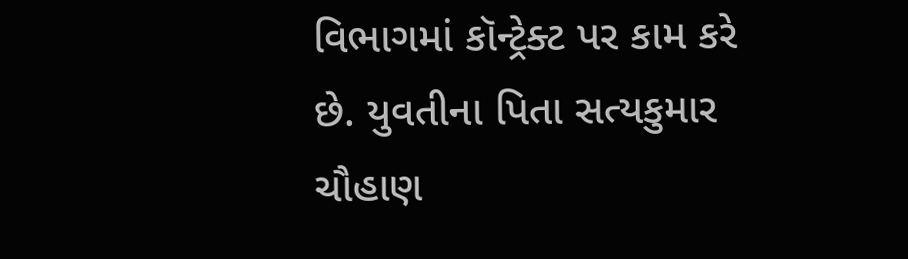વિભાગમાં કૉન્ટ્રેક્ટ પર કામ કરે છે. યુવતીના પિતા સત્યકુમાર ચૌહાણ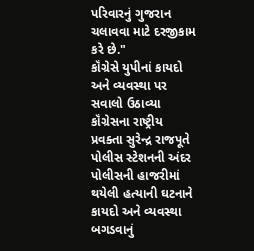પરિવારનું ગુજરાન ચલાવવા માટે દરજીકામ કરે છે."
કૉંગ્રેસે યુપીનાં કાયદો અને વ્યવસ્થા પર સવાલો ઉઠાવ્યા
કૉંગ્રેસના રાષ્ટ્રીય પ્રવક્તા સુરેન્દ્ર રાજપૂતે પોલીસ સ્ટેશનની અંદર પોલીસની હાજરીમાં થયેલી હત્યાની ઘટનાને કાયદો અને વ્યવસ્થા બગડવાનું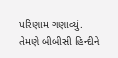પરિણામ ગણાવ્યું.
તેમણે બીબીસી હિન્દીને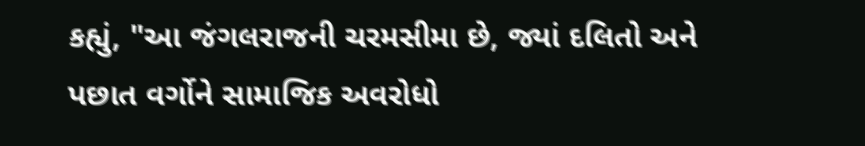કહ્યું, "આ જંગલરાજની ચરમસીમા છે, જ્યાં દલિતો અને પછાત વર્ગોને સામાજિક અવરોધો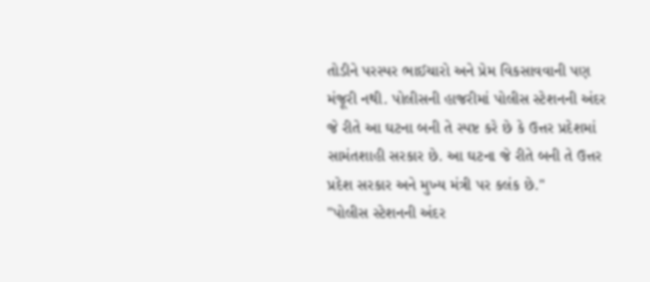તોડીને પરસ્પર ભાઈચારો અને પ્રેમ વિકસાવવાની પણ મંજૂરી નથી. પોલીસની હાજરીમાં પોલીસ સ્ટેશનની અંદર જે રીતે આ ઘટના બની તે સ્પષ્ટ કરે છે કે ઉત્તર પ્રદેશમાં સામંતશાહી સરકાર છે. આ ઘટના જે રીતે બની તે ઉત્તર પ્રદેશ સરકાર અને મુખ્ય મંત્રી પર કલંક છે."
"પોલીસ સ્ટેશનની અંદર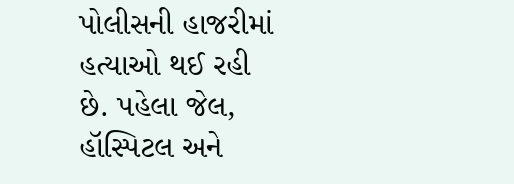પોલીસની હાજરીમાં હત્યાઓ થઈ રહી છે. પહેલા જેલ, હૉસ્પિટલ અને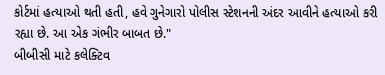કોર્ટમાં હત્યાઓ થતી હતી, હવે ગુનેગારો પોલીસ સ્ટેશનની અંદર આવીને હત્યાઓ કરી રહ્યા છે. આ એક ગંભીર બાબત છે."
બીબીસી માટે કલેક્ટિવ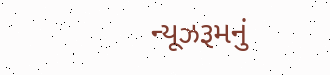ન્યૂઝરૂમનું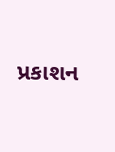પ્રકાશન